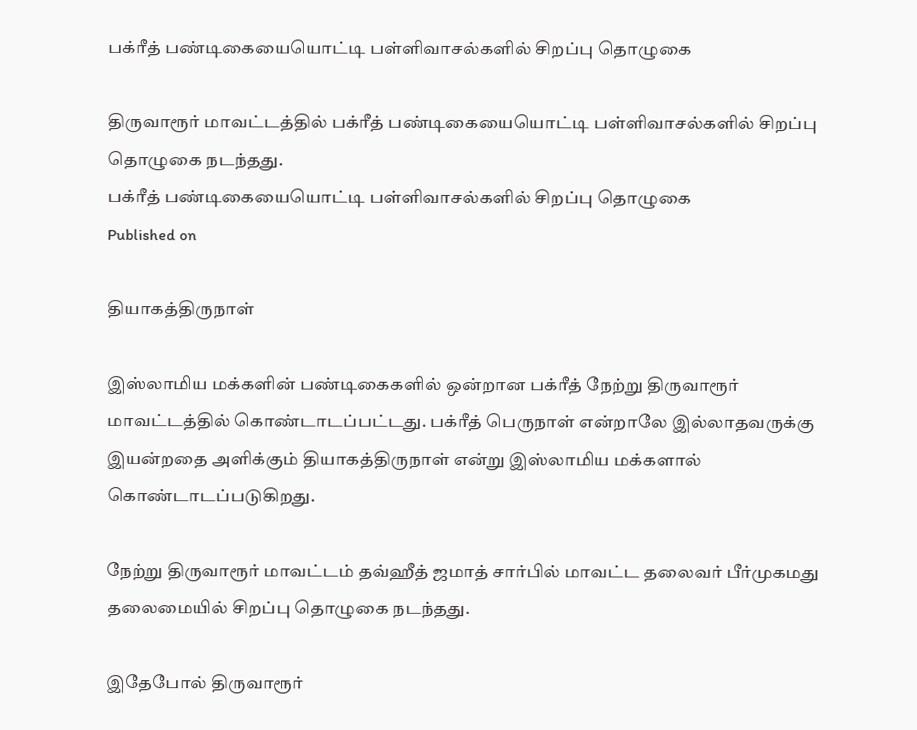பக்ரீத் பண்டிகையையொட்டி பள்ளிவாசல்களில் சிறப்பு தொழுகை

திருவாரூர் மாவட்டத்தில் பக்ரீத் பண்டிகையையொட்டி பள்ளிவாசல்களில் சிறப்பு தொழுகை நடந்தது.
பக்ரீத் பண்டிகையையொட்டி பள்ளிவாசல்களில் சிறப்பு தொழுகை
Published on

தியாகத்திருநாள்

இஸ்லாமிய மக்களின் பண்டிகைகளில் ஒன்றான பக்ரீத் நேற்று திருவாரூர் மாவட்டத்தில் கொண்டாடப்பட்டது. பக்ரீத் பெருநாள் என்றாலே இல்லாதவருக்கு இயன்றதை அளிக்கும் தியாகத்திருநாள் என்று இஸ்லாமிய மக்களால் கொண்டாடப்படுகிறது.

நேற்று திருவாரூர் மாவட்டம் தவ்ஹீத் ஜமாத் சார்பில் மாவட்ட தலைவர் பீர்முகமது தலைமையில் சிறப்பு தொழுகை நடந்தது.

இதேபோல் திருவாரூர்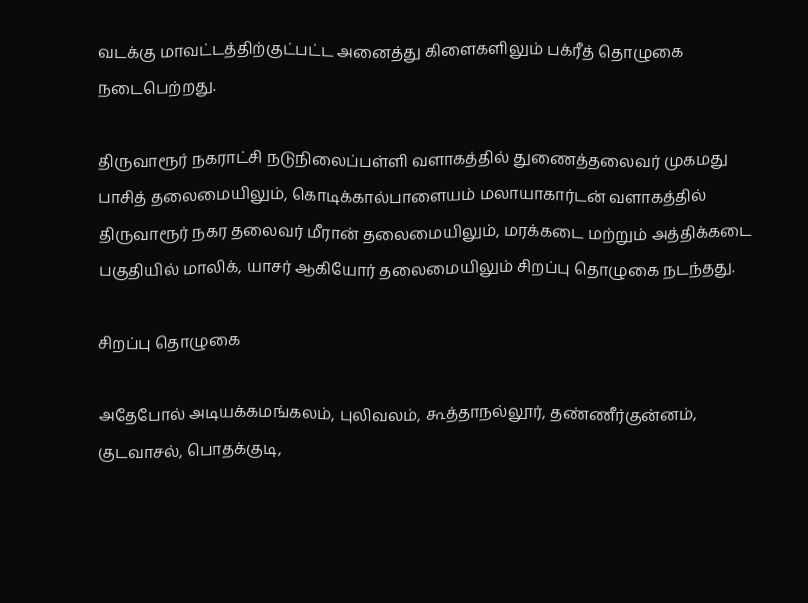வடக்கு மாவட்டத்திற்குட்பட்ட அனைத்து கிளைகளிலும் பக்ரீத் தொழுகை நடைபெற்றது.

திருவாரூர் நகராட்சி நடுநிலைப்பள்ளி வளாகத்தில் துணைத்தலைவர் முகமது பாசித் தலைமையிலும், கொடிக்கால்பாளையம் மலாயாகார்டன் வளாகத்தில் திருவாரூர் நகர தலைவர் மீரான் தலைமையிலும், மரக்கடை மற்றும் அத்திக்கடை பகுதியில் மாலிக், யாசர் ஆகியோர் தலைமையிலும் சிறப்பு தொழுகை நடந்தது.

சிறப்பு தொழுகை

அதேபோல் அடியக்கமங்கலம், புலிவலம், கூத்தாநல்லூர், தண்ணீர்குன்னம், குடவாசல், பொதக்குடி,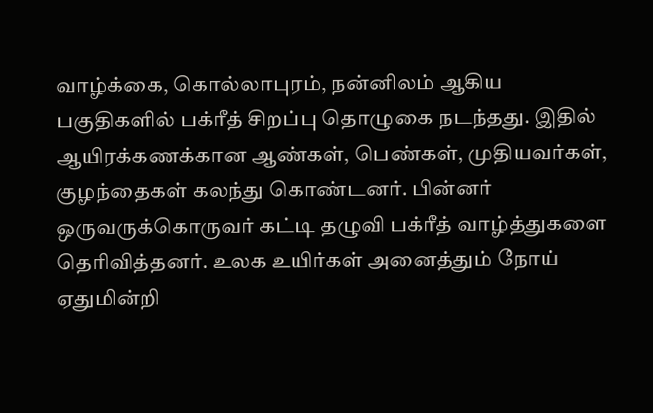வாழ்க்கை, கொல்லாபுரம், நன்னிலம் ஆகிய பகுதிகளில் பக்ரீத் சிறப்பு தொழுகை நடந்தது. இதில் ஆயிரக்கணக்கான ஆண்கள், பெண்கள், முதியவர்கள், குழந்தைகள் கலந்து கொண்டனர். பின்னர் ஒருவருக்கொருவர் கட்டி தழுவி பக்ரீத் வாழ்த்துகளை தெரிவித்தனர். உலக உயிர்கள் அனைத்தும் நோய் ஏதுமின்றி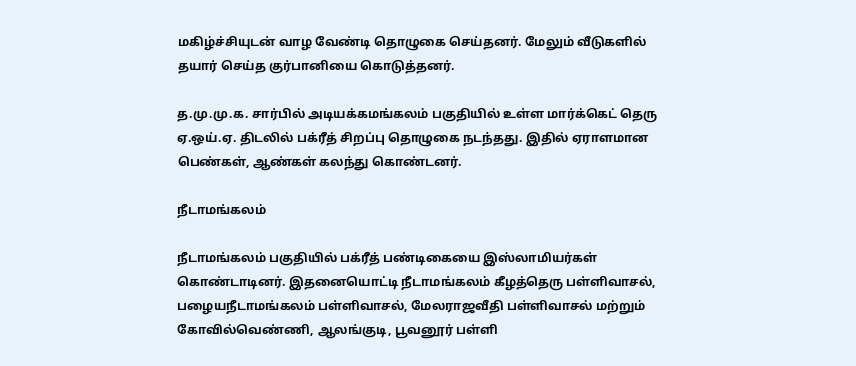மகிழ்ச்சியுடன் வாழ வேண்டி தொழுகை செய்தனர். மேலும் வீடுகளில் தயார் செய்த குர்பானியை கொடுத்தனர்.

த.மு.மு.க. சார்பில் அடியக்கமங்கலம் பகுதியில் உள்ள மார்க்கெட் தெரு ஏ.ஒய்.ஏ. திடலில் பக்ரீத் சிறப்பு தொழுகை நடந்தது. இதில் ஏராளமான பெண்கள், ஆண்கள் கலந்து கொண்டனர்.

நீடாமங்கலம்

நீடாமங்கலம் பகுதியில் பக்ரீத் பண்டிகையை இஸ்லாமியர்கள் கொண்டாடினர். இதனையொட்டி நீடாமங்கலம் கீழத்தெரு பள்ளிவாசல், பழையநீடாமங்கலம் பள்ளிவாசல், மேலராஜவீதி பள்ளிவாசல் மற்றும் கோவில்வெண்ணி, ஆலங்குடி, பூவனூர் பள்ளி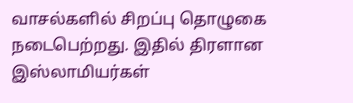வாசல்களில் சிறப்பு தொழுகை நடைபெற்றது. இதில் திரளான இஸ்லாமியர்கள்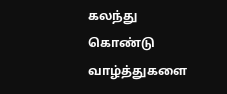கலந்து கொண்டு வாழ்த்துகளை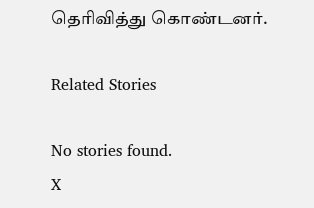தெரிவித்து கொண்டனர்.

Related Stories

No stories found.
X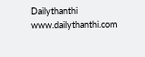Dailythanthi
www.dailythanthi.com